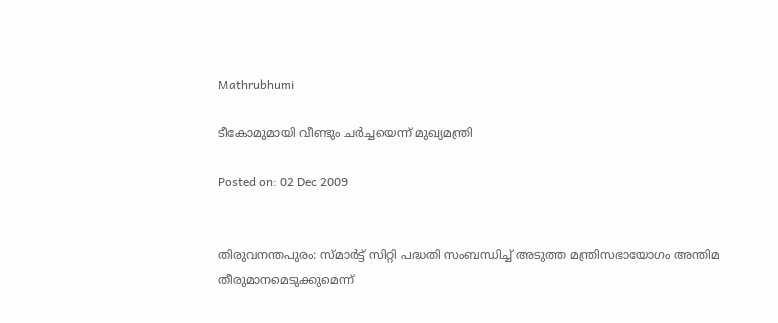Mathrubhumi

ടീകോമുമായി വീണ്ടും ചര്‍ച്ചയെന്ന് മുഖ്യമന്ത്രി

Posted on: 02 Dec 2009


തിരുവനന്തപുരം: സ്മാര്‍ട്ട് സിറ്റി പദ്ധതി സംബന്ധിച്ച് അടുത്ത മന്ത്രിസഭായോഗം അന്തിമ തീരുമാനമെടുക്കുമെന്ന്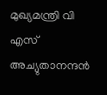മുഖ്യമന്ത്രി വി എസ് അച്യുതാനന്ദന്‍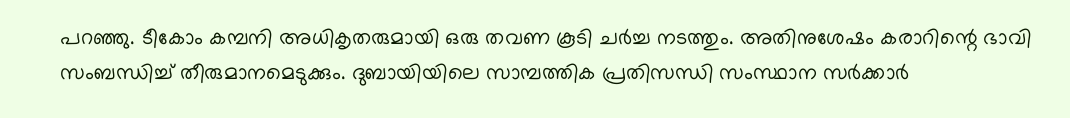പറഞ്ഞു. ടീകോം കമ്പനി അധികൃതരുമായി ഒരു തവണ കൂടി ചര്‍ച്ച നടത്തും. അതിനുശേഷം കരാറിന്റെ ഭാവി സംബന്ധിച്ച് തീരുമാനമെടുക്കും. ദുബായിയിലെ സാമ്പത്തിക പ്രതിസന്ധി സംസ്ഥാന സര്‍ക്കാര്‍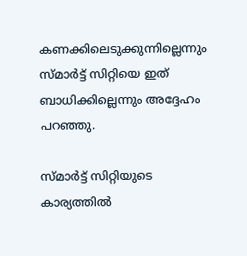കണക്കിലെടുക്കുന്നില്ലെന്നും സ്മാര്‍ട്ട് സിറ്റിയെ ഇത് ബാധിക്കില്ലെന്നും അദ്ദേഹം പറഞ്ഞു.

സ്മാര്‍ട്ട് സിറ്റിയുടെ കാര്യത്തില്‍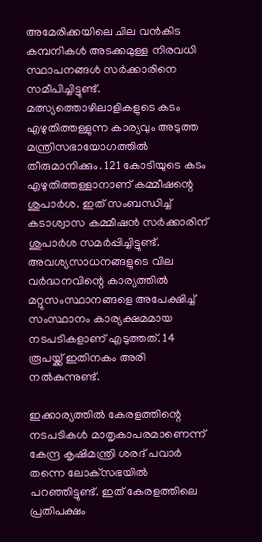അമേരിക്കയിലെ ചില വന്‍കിട കമ്പനികള്‍ അടക്കമുള്ള നിരവധി സ്ഥാപനങ്ങള്‍ സര്‍ക്കാരിനെ സമീപിച്ചിട്ടുണ്ട്. മത്സ്യത്തൊഴിലാളികളുടെ കടം എഴുതിത്തള്ളുന്ന കാര്യവും അടുത്ത മന്ത്രിസഭായോഗത്തില്‍ തീരുമാനിക്കും. 121 കോടിയുടെ കടം എഴുതിത്തള്ളാനാണ് കമ്മീഷന്റെ ശുപാര്‍ശ. ഇത് സംബന്ധിച്ച് കടാശ്വാസ കമ്മീഷന്‍ സര്‍ക്കാരിന് ശുപാര്‍ശ സമര്‍പ്പിച്ചിട്ടുണ്ട്. അവശ്യസാധനങ്ങളുടെ വില വര്‍ദ്ധനവിന്റെ കാര്യത്തില്‍ മറ്റുസംസ്ഥാനങ്ങളെ അപേക്ഷിച്ച് സംസ്ഥാനം കാര്യക്ഷമമായ നടപടികളാണ് എടുത്തത്. 14 രൂപയ്ക്ക് ഇതിനകം അരി നല്‍കുന്നുണ്ട്.

ഇക്കാര്യത്തില്‍ കേരളത്തിന്റെ നടപടികള്‍ മാതൃകാപരമാണെന്ന് കേന്ദ്ര കൃഷിമന്ത്രി ശരദ് പവാര്‍ തന്നെ ലോക്‌സഭയില്‍ പറഞ്ഞിട്ടുണ്ട്. ഇത് കേരളത്തിലെ പ്രതിപക്ഷം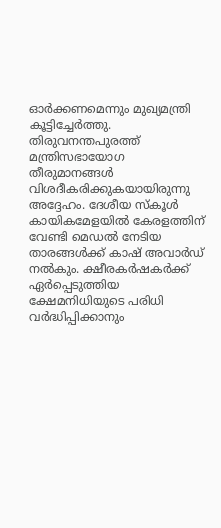ഓര്‍ക്കണമെന്നും മുഖ്യമന്ത്രി കൂട്ടിച്ചേര്‍ത്തു. തിരുവനന്തപുരത്ത് മന്ത്രിസഭായോഗ തീരുമാനങ്ങള്‍ വിശദീകരിക്കുകയായിരുന്നു അദ്ദേഹം. ദേശീയ സ്‌കൂള്‍ കായികമേളയില്‍ കേരളത്തിന് വേണ്ടി മെഡല്‍ നേടിയ താരങ്ങള്‍ക്ക് കാഷ് അവാര്‍ഡ് നല്‍കും. ക്ഷീരകര്‍ഷകര്‍ക്ക് ഏര്‍പ്പെടുത്തിയ ക്ഷേമനിധിയുടെ പരിധി വര്‍ദ്ധിപ്പിക്കാനും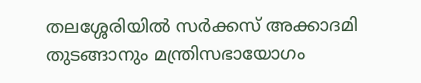തലശ്ശേരിയില്‍ സര്‍ക്കസ് അക്കാദമി തുടങ്ങാനും മന്ത്രിസഭായോഗം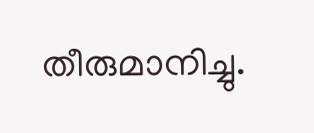തീരുമാനിച്ചു.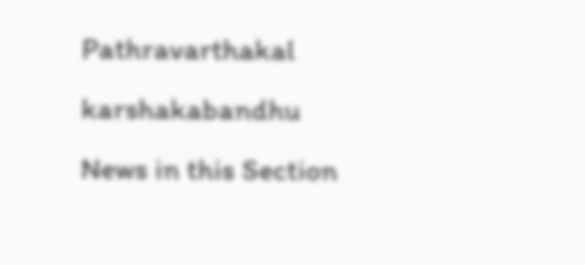Pathravarthakal
karshakabandhu
News in this Section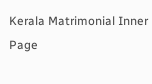Kerala Matrimonial Inner Page